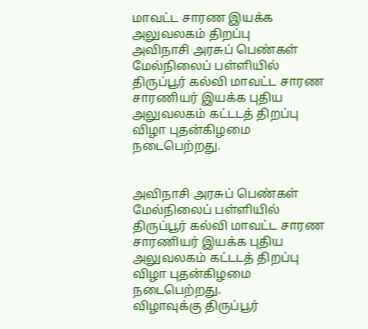மாவட்ட சாரண இயக்க அலுவலகம் திறப்பு
அவிநாசி அரசுப் பெண்கள் மேல்நிலைப் பள்ளியில் திருப்பூர் கல்வி மாவட்ட சாரண சாரணியர் இயக்க புதிய அலுவலகம் கட்டடத் திறப்பு விழா புதன்கிழமை நடைபெற்றது.


அவிநாசி அரசுப் பெண்கள் மேல்நிலைப் பள்ளியில் திருப்பூர் கல்வி மாவட்ட சாரண சாரணியர் இயக்க புதிய அலுவலகம் கட்டடத் திறப்பு விழா புதன்கிழமை நடைபெற்றது.
விழாவுக்கு திருப்பூர்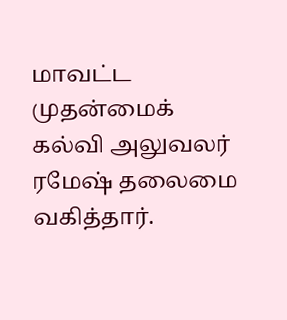மாவட்ட முதன்மைக் கல்வி அலுவலர் ரமேஷ் தலைமை வகித்தார்.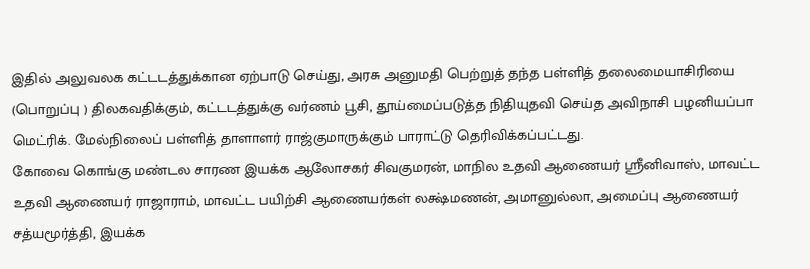இதில் அலுவலக கட்டடத்துக்கான ஏற்பாடு செய்து, அரசு அனுமதி பெற்றுத் தந்த பள்ளித் தலைமையாசிரியை (பொறுப்பு ) திலகவதிக்கும், கட்டடத்துக்கு வர்ணம் பூசி, தூய்மைப்படுத்த நிதியுதவி செய்த அவிநாசி பழனியப்பா மெட்ரிக். மேல்நிலைப் பள்ளித் தாளாளர் ராஜ்குமாருக்கும் பாராட்டு தெரிவிக்கப்பட்டது.
கோவை கொங்கு மண்டல சாரண இயக்க ஆலோசகர் சிவகுமரன், மாநில உதவி ஆணையர் ஸ்ரீனிவாஸ், மாவட்ட உதவி ஆணையர் ராஜாராம், மாவட்ட பயிற்சி ஆணையர்கள் லக்ஷ்மணன், அமானுல்லா, அமைப்பு ஆணையர் சத்யமூர்த்தி, இயக்க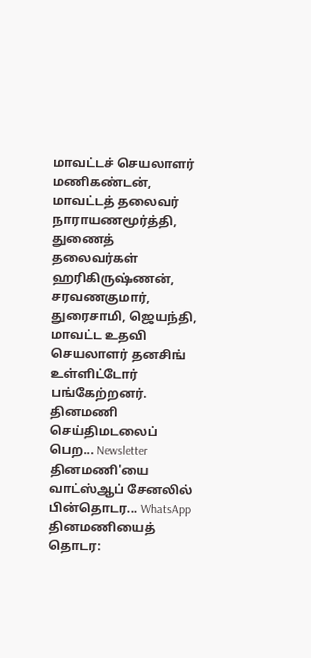மாவட்டச் செயலாளர் மணிகண்டன், மாவட்டத் தலைவர் நாராயணமூர்த்தி, துணைத் தலைவர்கள் ஹரிகிருஷ்ணன், சரவணகுமார், துரைசாமி, ஜெயந்தி, மாவட்ட உதவி செயலாளர் தனசிங் உள்ளிட்டோர் பங்கேற்றனர்.
தினமணி செய்திமடலைப் பெற... Newsletter
தினமணி'யை வாட்ஸ்ஆப் சேனலில் பின்தொடர... WhatsApp
தினமணியைத் தொடர: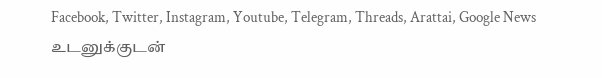Facebook, Twitter, Instagram, Youtube, Telegram, Threads, Arattai, Google News
உடனுக்குடன்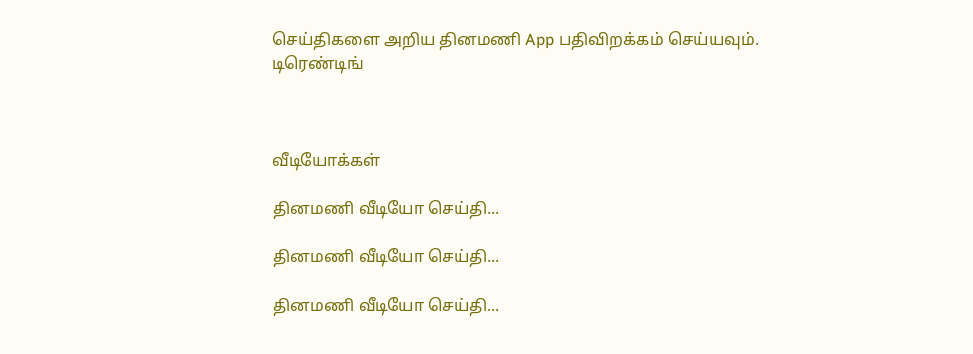செய்திகளை அறிய தினமணி App பதிவிறக்கம் செய்யவும்.
டிரெண்டிங்



வீடியோக்கள்

தினமணி வீடியோ செய்தி...

தினமணி வீடியோ செய்தி...

தினமணி வீடியோ செய்தி...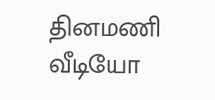தினமணி வீடியோ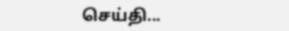செய்தி...